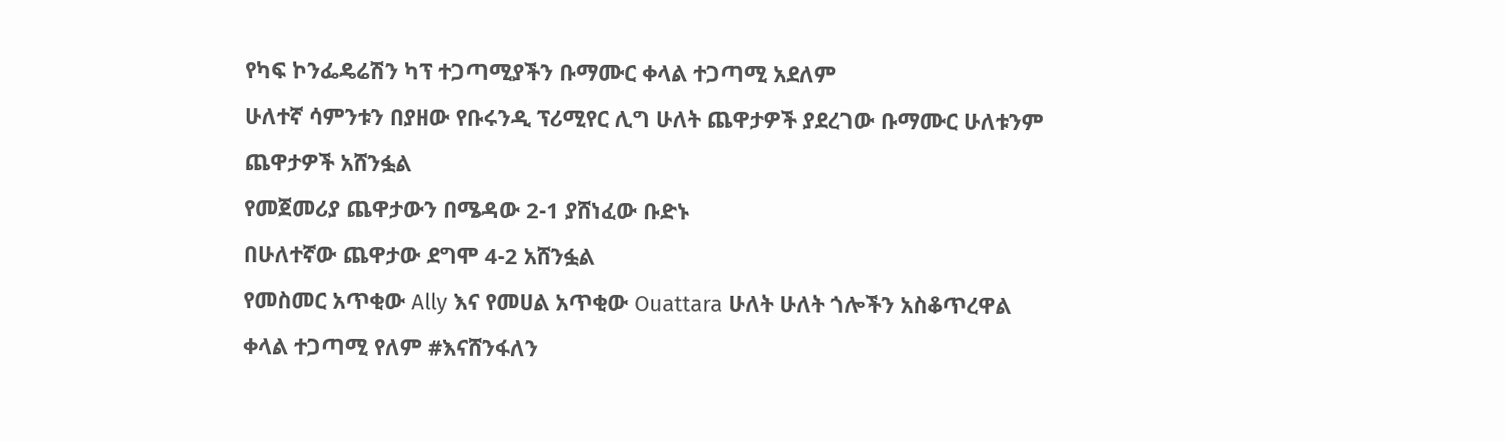የካፍ ኮንፌዴሬሽን ካፕ ተጋጣሚያችን ቡማሙር ቀላል ተጋጣሚ አደለም
ሁለተኛ ሳምንቱን በያዘው የቡሩንዲ ፕሪሚየር ሊግ ሁለት ጨዋታዎች ያደረገው ቡማሙር ሁለቱንም ጨዋታዎች አሸንፏል
የመጀመሪያ ጨዋታውን በሜዳው 2-1 ያሸነፈው ቡድኑ
በሁለተኛው ጨዋታው ደግሞ 4-2 አሸንፏል
የመስመር አጥቂው Ally እና የመሀል አጥቂው Ouattara ሁለት ሁለት ጎሎችን አስቆጥረዋል
ቀላል ተጋጣሚ የለም #እናሸንፋለን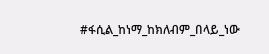#ፋሲል_ከነማ_ከክለብም_በላይ_ነው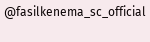@fasilkenema_sc_official